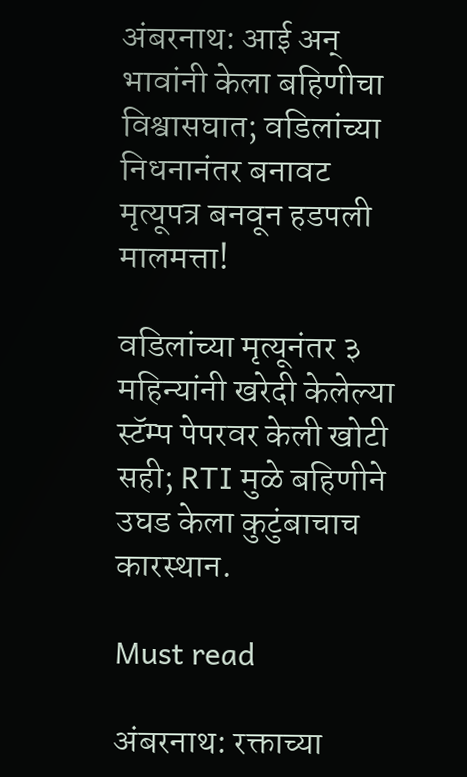अंबरनाथ: आई अन् भावांनी केला बहिणीचा विश्वासघात; वडिलांच्या निधनानंतर बनावट मृत्यूपत्र बनवून हडपली मालमत्ता!

वडिलांच्या मृत्यूनंतर ३ महिन्यांनी खरेदी केलेल्या स्टॅम्प पेपरवर केली खोटी सही; RTI मुळे बहिणीने उघड केला कुटुंबाचाच कारस्थान.

Must read

अंबरनाथ: रक्ताच्या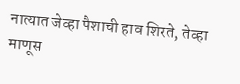नात्यात जेव्हा पैशाची हाव शिरते, तेव्हा माणूस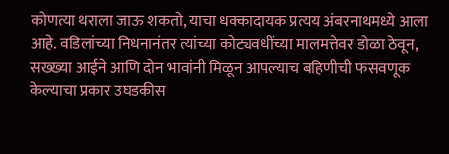कोणत्या थराला जाऊ शकतो, याचा धक्कादायक प्रत्यय अंबरनाथमध्ये आला आहे. वडिलांच्या निधनानंतर त्यांच्या कोट्यवधींच्या मालमत्तेवर डोळा ठेवून, सख्ख्या आईने आणि दोन भावांनी मिळून आपल्याच बहिणीची फसवणूक केल्याचा प्रकार उघडकीस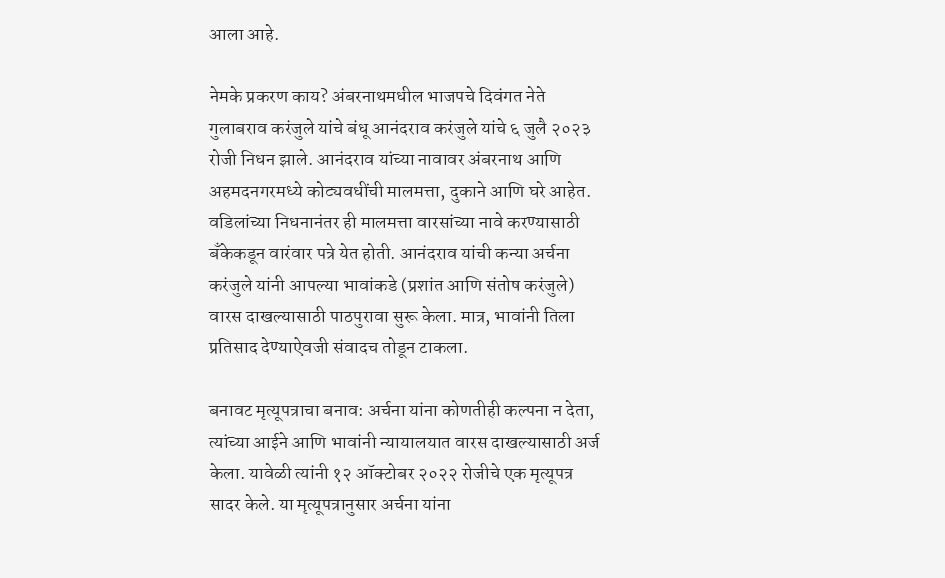आला आहे.

नेमके प्रकरण काय? अंबरनाथमधील भाजपचे दिवंगत नेते गुलाबराव करंजुले यांचे बंधू आनंदराव करंजुले यांचे ६ जुलै २०२३ रोजी निधन झाले. आनंदराव यांच्या नावावर अंबरनाथ आणि अहमदनगरमध्ये कोट्यवधींची मालमत्ता, दुकाने आणि घरे आहेत. वडिलांच्या निधनानंतर ही मालमत्ता वारसांच्या नावे करण्यासाठी बँकेकडून वारंवार पत्रे येत होती. आनंदराव यांची कन्या अर्चना करंजुले यांनी आपल्या भावांकडे (प्रशांत आणि संतोष करंजुले) वारस दाखल्यासाठी पाठपुरावा सुरू केला. मात्र, भावांनी तिला प्रतिसाद देण्याऐवजी संवादच तोडून टाकला.

बनावट मृत्यूपत्राचा बनाव: अर्चना यांना कोणतीही कल्पना न देता, त्यांच्या आईने आणि भावांनी न्यायालयात वारस दाखल्यासाठी अर्ज केला. यावेळी त्यांनी १२ ऑक्टोबर २०२२ रोजीचे एक मृत्यूपत्र सादर केले. या मृत्यूपत्रानुसार अर्चना यांना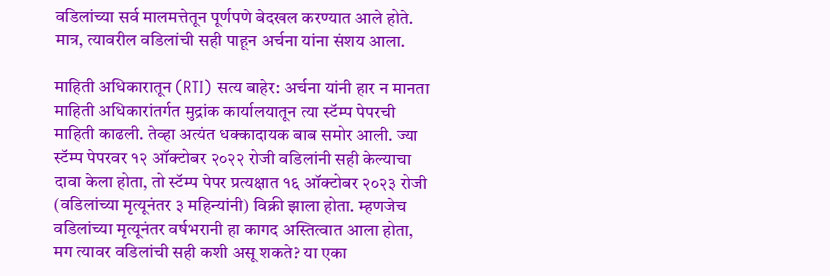वडिलांच्या सर्व मालमत्तेतून पूर्णपणे बेदखल करण्यात आले होते. मात्र, त्यावरील वडिलांची सही पाहून अर्चना यांना संशय आला.

माहिती अधिकारातून (RTI) सत्य बाहेर: अर्चना यांनी हार न मानता माहिती अधिकारांतर्गत मुद्रांक कार्यालयातून त्या स्टॅम्प पेपरची माहिती काढली. तेव्हा अत्यंत धक्कादायक बाब समोर आली. ज्या स्टॅम्प पेपरवर १२ ऑक्टोबर २०२२ रोजी वडिलांनी सही केल्याचा दावा केला होता, तो स्टॅम्प पेपर प्रत्यक्षात १६ ऑक्टोबर २०२३ रोजी (वडिलांच्या मृत्यूनंतर ३ महिन्यांनी) विक्री झाला होता. म्हणजेच वडिलांच्या मृत्यूनंतर वर्षभरानी हा कागद अस्तित्वात आला होता, मग त्यावर वडिलांची सही कशी असू शकते? या एका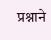प्रश्नाने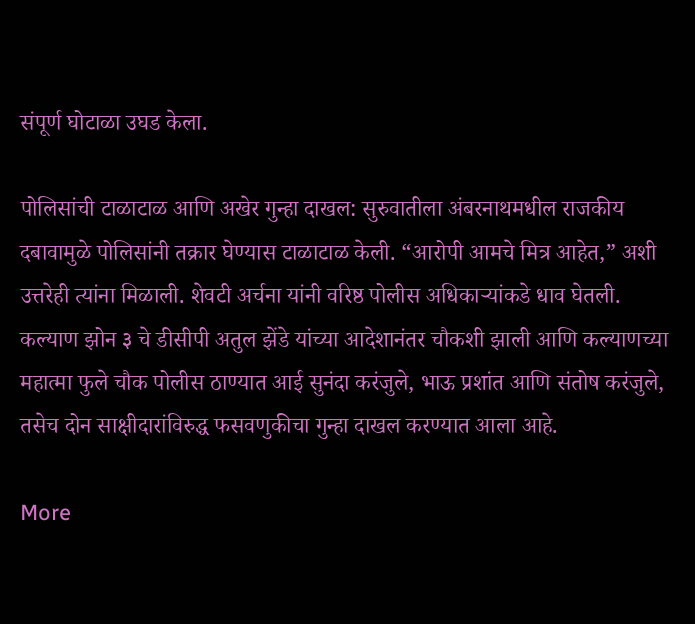संपूर्ण घोटाळा उघड केला.

पोलिसांची टाळाटाळ आणि अखेर गुन्हा दाखल: सुरुवातीला अंबरनाथमधील राजकीय दबावामुळे पोलिसांनी तक्रार घेण्यास टाळाटाळ केली. “आरोपी आमचे मित्र आहेत,” अशी उत्तरेही त्यांना मिळाली. शेवटी अर्चना यांनी वरिष्ठ पोलीस अधिकाऱ्यांकडे धाव घेतली. कल्याण झोन ३ चे डीसीपी अतुल झेंडे यांच्या आदेशानंतर चौकशी झाली आणि कल्याणच्या महात्मा फुले चौक पोलीस ठाण्यात आई सुनंदा करंजुले, भाऊ प्रशांत आणि संतोष करंजुले, तसेच दोन साक्षीदारांविरुद्ध फसवणुकीचा गुन्हा दाखल करण्यात आला आहे.

More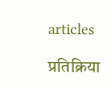articles

प्रतिक्रिया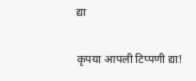द्या

कृपया आपली टिप्पणी द्या!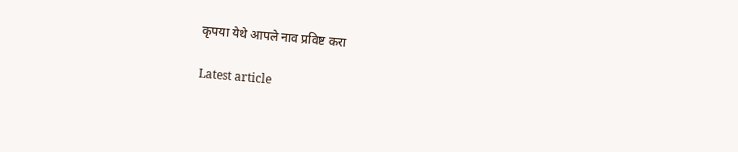कृपया येथे आपले नाव प्रविष्ट करा

Latest article